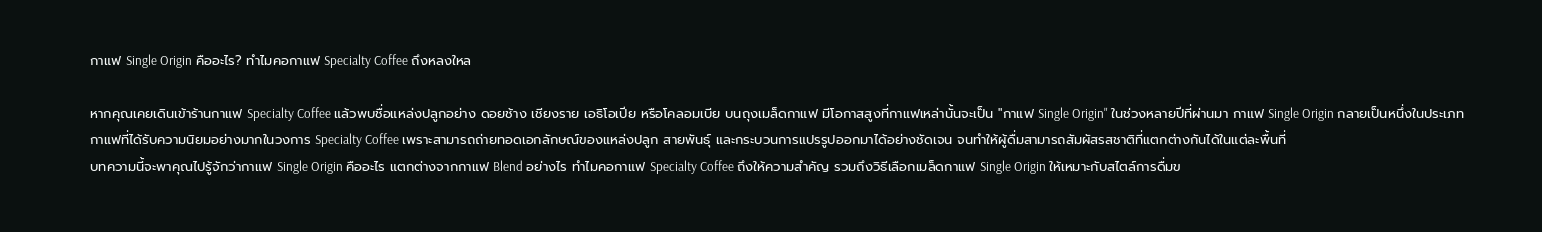กาแฟ Single Origin คืออะไร? ทำไมคอกาแฟ Specialty Coffee ถึงหลงใหล

หากคุณเคยเดินเข้าร้านกาแฟ Specialty Coffee แล้วพบชื่อแหล่งปลูกอย่าง ดอยช้าง เชียงราย เอธิโอเปีย หรือโคลอมเบีย บนถุงเมล็ดกาแฟ มีโอกาสสูงที่กาแฟเหล่านั้นจะเป็น "กาแฟ Single Origin" ในช่วงหลายปีที่ผ่านมา กาแฟ Single Origin กลายเป็นหนึ่งในประเภทกาแฟที่ได้รับความนิยมอย่างมากในวงการ Specialty Coffee เพราะสามารถถ่ายทอดเอกลักษณ์ของแหล่งปลูก สายพันธุ์ และกระบวนการแปรรูปออกมาได้อย่างชัดเจน จนทำให้ผู้ดื่มสามารถสัมผัสรสชาติที่แตกต่างกันได้ในแต่ละพื้นที่
บทความนี้จะพาคุณไปรู้จักว่ากาแฟ Single Origin คืออะไร แตกต่างจากกาแฟ Blend อย่างไร ทำไมคอกาแฟ Specialty Coffee ถึงให้ความสำคัญ รวมถึงวิธีเลือกเมล็ดกาแฟ Single Origin ให้เหมาะกับสไตล์การดื่มข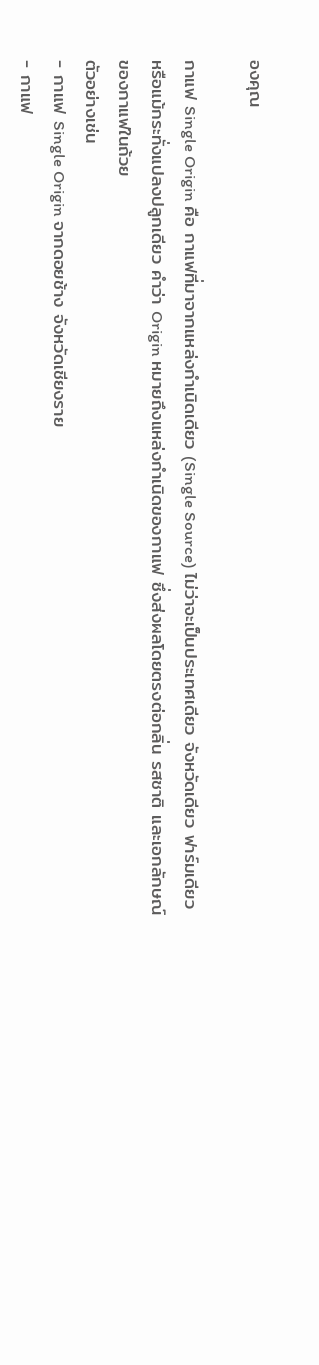องคุณ

กาแฟ Single Origin คือ กาแฟที่มาจากแหล่งกำเนิดเดียว (Single Source) ไม่ว่าจะเป็นประเทศเดียว จังหวัดเดียว ฟาร์มเดียว หรือแม้กระทั่งแปลงปลูกเดียว คำว่า Origin หมายถึงแหล่งกำเนิดของกาแฟ ซึ่งส่งผลโดยตรงต่อกลิ่น รสชาติ และเอกลักษณ์ของกาแฟในถ้วย
ตัวอย่างเช่น
- กาแฟ Single Origin จากดอยช้าง จังหวัดเชียงราย
- กาแฟ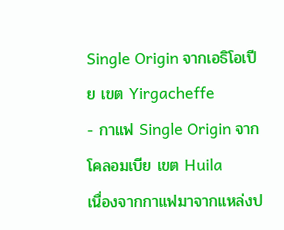Single Origin จากเอธิโอเปีย เขต Yirgacheffe
- กาแฟ Single Origin จากโคลอมเบีย เขต Huila
เนื่องจากกาแฟมาจากแหล่งป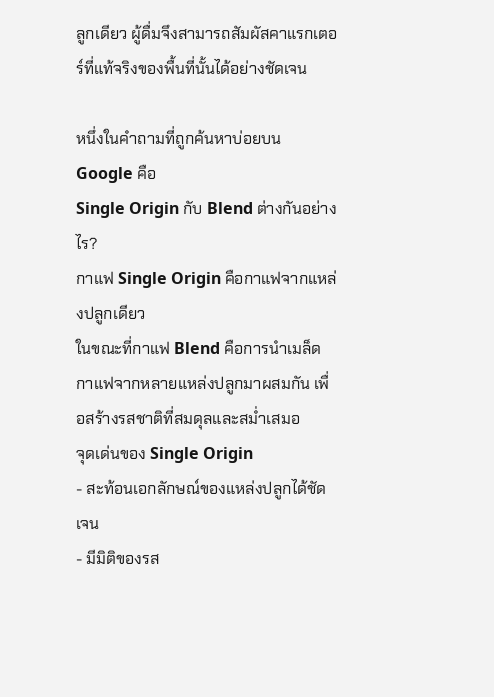ลูกเดียว ผู้ดื่มจึงสามารถสัมผัสคาแรกเตอร์ที่แท้จริงของพื้นที่นั้นได้อย่างชัดเจน

หนึ่งในคำถามที่ถูกค้นหาบ่อยบน Google คือ
Single Origin กับ Blend ต่างกันอย่างไร?
กาแฟ Single Origin คือกาแฟจากแหล่งปลูกเดียว
ในขณะที่กาแฟ Blend คือการนำเมล็ดกาแฟจากหลายแหล่งปลูกมาผสมกัน เพื่อสร้างรสชาติที่สมดุลและสม่ำเสมอ
จุดเด่นของ Single Origin
- สะท้อนเอกลักษณ์ของแหล่งปลูกได้ชัดเจน
- มีมิติของรส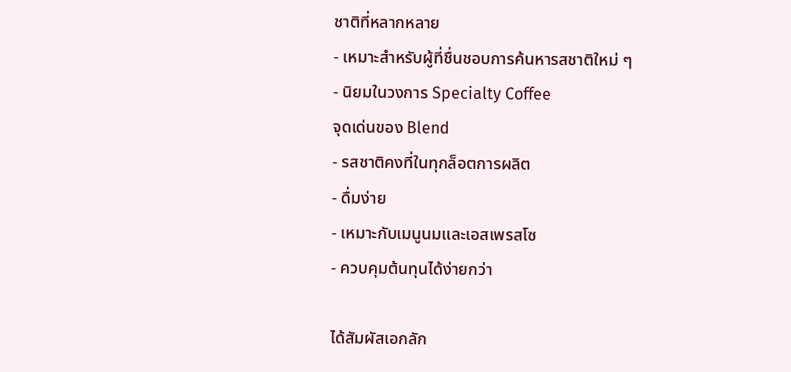ชาติที่หลากหลาย
- เหมาะสำหรับผู้ที่ชื่นชอบการค้นหารสชาติใหม่ ๆ
- นิยมในวงการ Specialty Coffee
จุดเด่นของ Blend
- รสชาติคงที่ในทุกล็อตการผลิต
- ดื่มง่าย
- เหมาะกับเมนูนมและเอสเพรสโซ
- ควบคุมต้นทุนได้ง่ายกว่า

ได้สัมผัสเอกลัก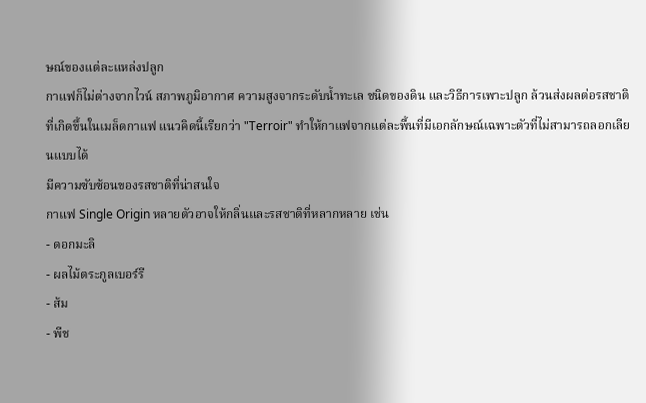ษณ์ของแต่ละแหล่งปลูก
กาแฟก็ไม่ต่างจากไวน์ สภาพภูมิอากาศ ความสูงจากระดับน้ำทะเล ชนิดของดิน และวิธีการเพาะปลูก ล้วนส่งผลต่อรสชาติที่เกิดขึ้นในเมล็ดกาแฟ แนวคิดนี้เรียกว่า "Terroir" ทำให้กาแฟจากแต่ละพื้นที่มีเอกลักษณ์เฉพาะตัวที่ไม่สามารถลอกเลียนแบบได้
มีความซับซ้อนของรสชาติที่น่าสนใจ
กาแฟ Single Origin หลายตัวอาจให้กลิ่นและรสชาติที่หลากหลาย เช่น
- ดอกมะลิ
- ผลไม้ตระกูลเบอร์รี
- ส้ม
- พีช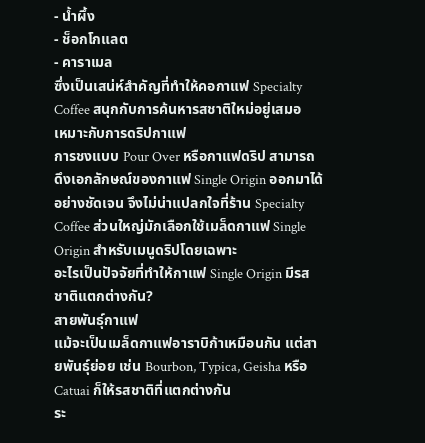- น้ำผึ้ง
- ช็อกโกแลต
- คาราเมล
ซึ่งเป็นเสน่ห์สำคัญที่ทำให้คอกาแฟ Specialty Coffee สนุกกับการค้นหารสชาติใหม่อยู่เสมอ
เหมาะกับการดริปกาแฟ
การชงแบบ Pour Over หรือกาแฟดริป สามารถดึงเอกลักษณ์ของกาแฟ Single Origin ออกมาได้อย่างชัดเจน จึงไม่น่าแปลกใจที่ร้าน Specialty Coffee ส่วนใหญ่มักเลือกใช้เมล็ดกาแฟ Single Origin สำหรับเมนูดริปโดยเฉพาะ
อะไรเป็นปัจจัยที่ทำให้กาแฟ Single Origin มีรสชาติแตกต่างกัน?
สายพันธุ์กาแฟ
แม้จะเป็นเมล็ดกาแฟอาราบิก้าเหมือนกัน แต่สายพันธุ์ย่อย เช่น Bourbon, Typica, Geisha หรือ Catuai ก็ให้รสชาติที่แตกต่างกัน
ระ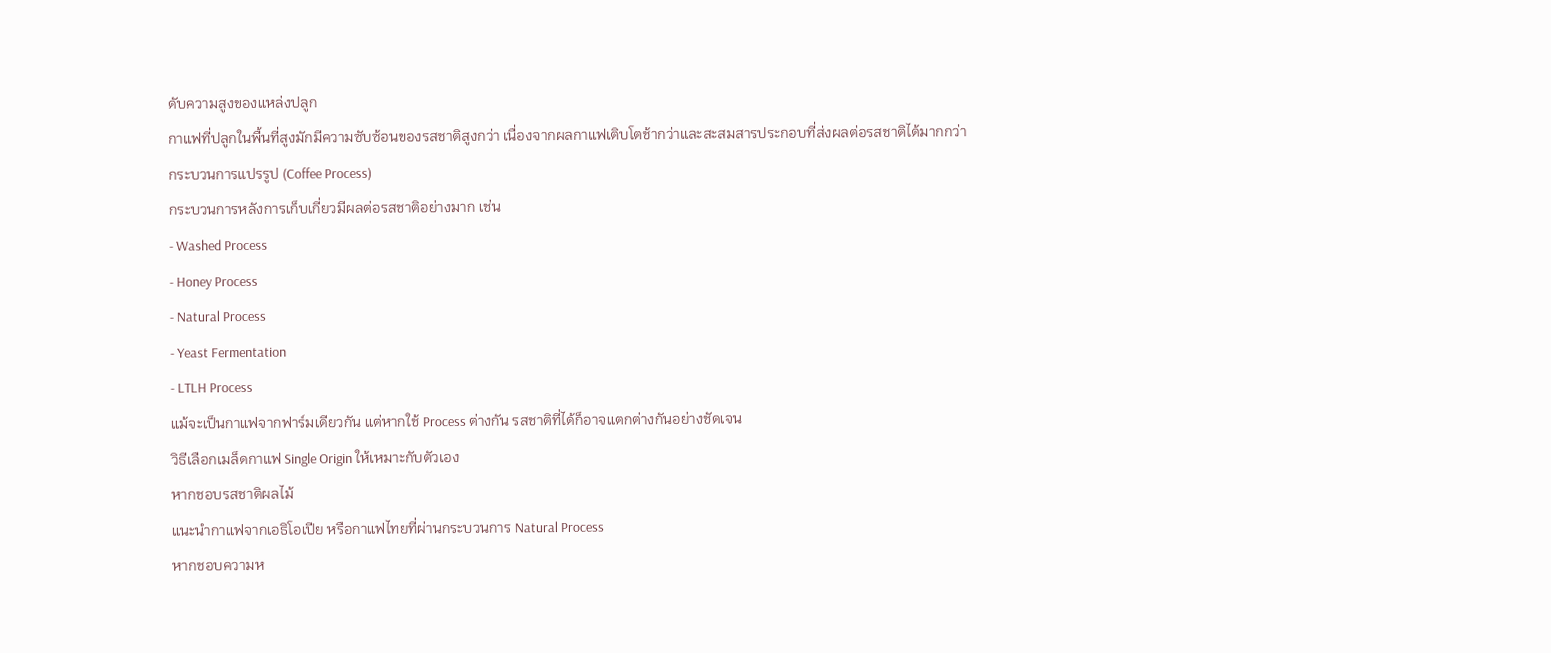ดับความสูงของแหล่งปลูก
กาแฟที่ปลูกในพื้นที่สูงมักมีความซับซ้อนของรสชาติสูงกว่า เนื่องจากผลกาแฟเติบโตช้ากว่าและสะสมสารประกอบที่ส่งผลต่อรสชาติได้มากกว่า
กระบวนการแปรรูป (Coffee Process)
กระบวนการหลังการเก็บเกี่ยวมีผลต่อรสชาติอย่างมาก เช่น
- Washed Process
- Honey Process
- Natural Process
- Yeast Fermentation
- LTLH Process
แม้จะเป็นกาแฟจากฟาร์มเดียวกัน แต่หากใช้ Process ต่างกัน รสชาติที่ได้ก็อาจแตกต่างกันอย่างชัดเจน
วิธีเลือกเมล็ดกาแฟ Single Origin ให้เหมาะกับตัวเอง
หากชอบรสชาติผลไม้
แนะนำกาแฟจากเอธิโอเปีย หรือกาแฟไทยที่ผ่านกระบวนการ Natural Process
หากชอบความห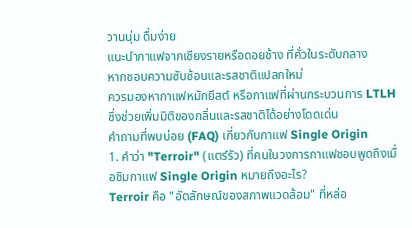วานนุ่ม ดื่มง่าย
แนะนำกาแฟจากเชียงรายหรือดอยช้าง ที่คั่วในระดับกลาง
หากชอบความซับซ้อนและรสชาติแปลกใหม่
ควรมองหากาแฟหมักยีสต์ หรือกาแฟที่ผ่านกระบวนการ LTLH ซึ่งช่วยเพิ่มมิติของกลิ่นและรสชาติได้อย่างโดดเด่น
คำถามที่พบบ่อย (FAQ) เกี่ยวกับกาแฟ Single Origin
1. คำว่า "Terroir" (แตร์รัว) ที่คนในวงการกาแฟชอบพูดถึงเมื่อชิมกาแฟ Single Origin หมายถึงอะไร?
Terroir คือ "อัตลักษณ์ของสภาพแวดล้อม" ที่หล่อ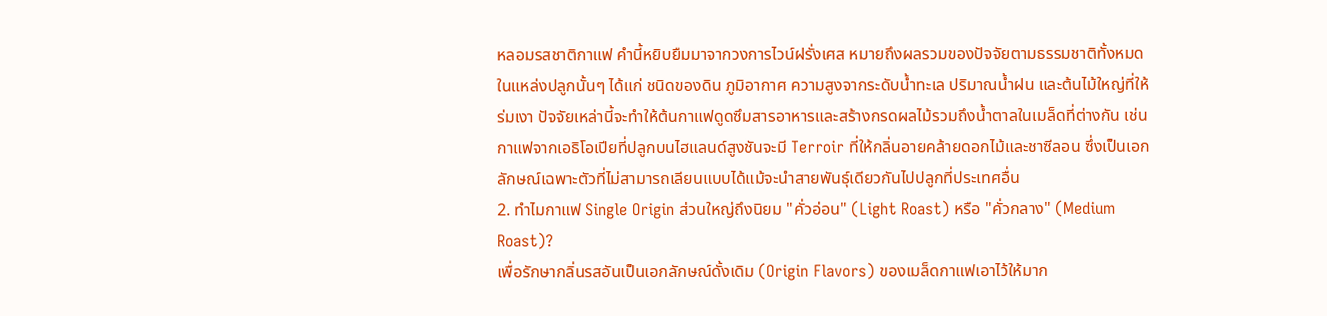หลอมรสชาติกาแฟ คำนี้หยิบยืมมาจากวงการไวน์ฝรั่งเศส หมายถึงผลรวมของปัจจัยตามธรรมชาติทั้งหมดในแหล่งปลูกนั้นๆ ได้แก่ ชนิดของดิน ภูมิอากาศ ความสูงจากระดับน้ำทะเล ปริมาณน้ำฝน และต้นไม้ใหญ่ที่ให้ร่มเงา ปัจจัยเหล่านี้จะทำให้ต้นกาแฟดูดซึมสารอาหารและสร้างกรดผลไม้รวมถึงน้ำตาลในเมล็ดที่ต่างกัน เช่น กาแฟจากเอธิโอเปียที่ปลูกบนไฮแลนด์สูงชันจะมี Terroir ที่ให้กลิ่นอายคล้ายดอกไม้และชาซีลอน ซึ่งเป็นเอกลักษณ์เฉพาะตัวที่ไม่สามารถเลียนแบบได้แม้จะนำสายพันธุ์เดียวกันไปปลูกที่ประเทศอื่น
2. ทำไมกาแฟ Single Origin ส่วนใหญ่ถึงนิยม "คั่วอ่อน" (Light Roast) หรือ "คั่วกลาง" (Medium Roast)?
เพื่อรักษากลิ่นรสอันเป็นเอกลักษณ์ดั้งเดิม (Origin Flavors) ของเมล็ดกาแฟเอาไว้ให้มาก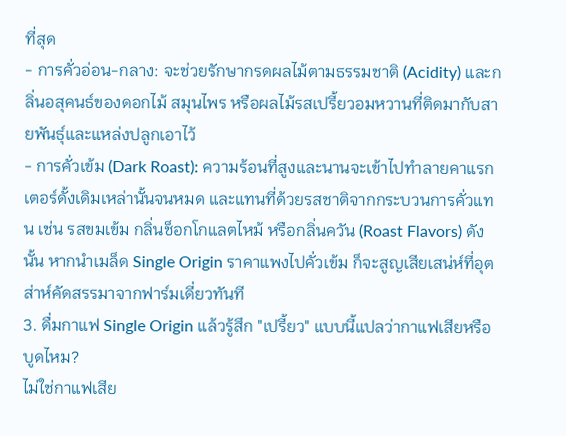ที่สุด
- การคั่วอ่อน-กลาง: จะช่วยรักษากรดผลไม้ตามธรรมชาติ (Acidity) และกลิ่นอสุคนธ์ของดอกไม้ สมุนไพร หรือผลไม้รสเปรี้ยวอมหวานที่ติดมากับสายพันธุ์และแหล่งปลูกเอาไว้
- การคั่วเข้ม (Dark Roast): ความร้อนที่สูงและนานจะเข้าไปทำลายคาแรกเตอร์ดั้งเดิมเหล่านั้นจนหมด และแทนที่ด้วยรสชาติจากกระบวนการคั่วแทน เช่น รสขมเข้ม กลิ่นช็อกโกแลตไหม้ หรือกลิ่นควัน (Roast Flavors) ดังนั้น หากนำเมล็ด Single Origin ราคาแพงไปคั่วเข้ม ก็จะสูญเสียเสน่ห์ที่อุตส่าห์คัดสรรมาจากฟาร์มเดี่ยวทันที
3. ดื่มกาแฟ Single Origin แล้วรู้สึก "เปรี้ยว" แบบนี้แปลว่ากาแฟเสียหรือบูดไหม?
ไม่ใช่กาแฟเสีย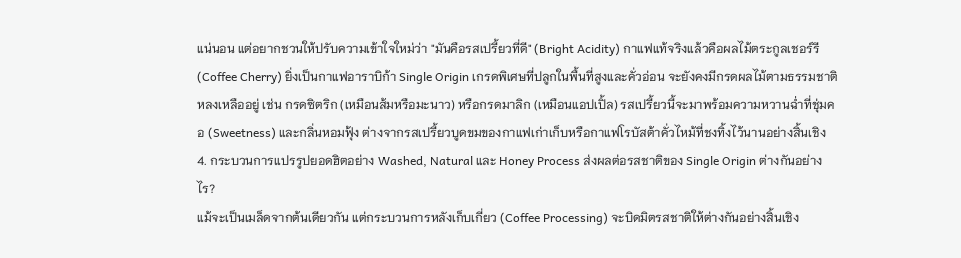แน่นอน แต่อยากชวนให้ปรับความเข้าใจใหม่ว่า "มันคือรสเปรี้ยวที่ดี" (Bright Acidity) กาแฟแท้จริงแล้วคือผลไม้ตระกูลเชอร์รี (Coffee Cherry) ยิ่งเป็นกาแฟอาราบิก้า Single Origin เกรดพิเศษที่ปลูกในพื้นที่สูงและคั่วอ่อน จะยังคงมีกรดผลไม้ตามธรรมชาติหลงเหลืออยู่ เช่น กรดซิตริก (เหมือนส้มหรือมะนาว) หรือกรดมาลิก (เหมือนแอปเปิ้ล) รสเปรี้ยวนี้จะมาพร้อมความหวานฉ่ำที่ชุ่มคอ (Sweetness) และกลิ่นหอมฟุ้ง ต่างจากรสเปรี้ยวบูดขมของกาแฟเก่าเก็บหรือกาแฟโรบัสต้าคั่วไหม้ที่ชงทิ้งไว้นานอย่างสิ้นเชิง
4. กระบวนการแปรรูปยอดฮิตอย่าง Washed, Natural และ Honey Process ส่งผลต่อรสชาติของ Single Origin ต่างกันอย่างไร?
แม้จะเป็นเมล็ดจากต้นเดียวกัน แต่กระบวนการหลังเก็บเกี่ยว (Coffee Processing) จะบิดมิตรสชาติให้ต่างกันอย่างสิ้นเชิง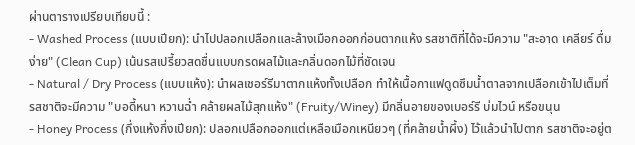ผ่านตารางเปรียบเทียบนี้ :
- Washed Process (แบบเปียก): นำไปปลอกเปลือกและล้างเมือกออกก่อนตากแห้ง รสชาติที่ได้จะมีความ "สะอาด เคลียร์ ดื่มง่าย" (Clean Cup) เน้นรสเปรี้ยวสดชื่นแบบกรดผลไม้และกลิ่นดอกไม้ที่ชัดเจน
- Natural / Dry Process (แบบแห้ง): นำผลเชอร์รีมาตากแห้งทั้งเปลือก ทำให้เนื้อกาแฟดูดซึมน้ำตาลจากเปลือกเข้าไปเต็มที่ รสชาติจะมีความ "บอดี้หนา หวานฉ่ำ คล้ายผลไม้สุกแห้ง" (Fruity/Winey) มีกลิ่นอายของเบอร์รี บ่มไวน์ หรือขนุน
- Honey Process (กึ่งแห้งกึ่งเปียก): ปลอกเปลือกออกแต่เหลือเมือกเหนียวๆ (ที่คล้ายน้ำผึ้ง) ไว้แล้วนำไปตาก รสชาติจะอยู่ต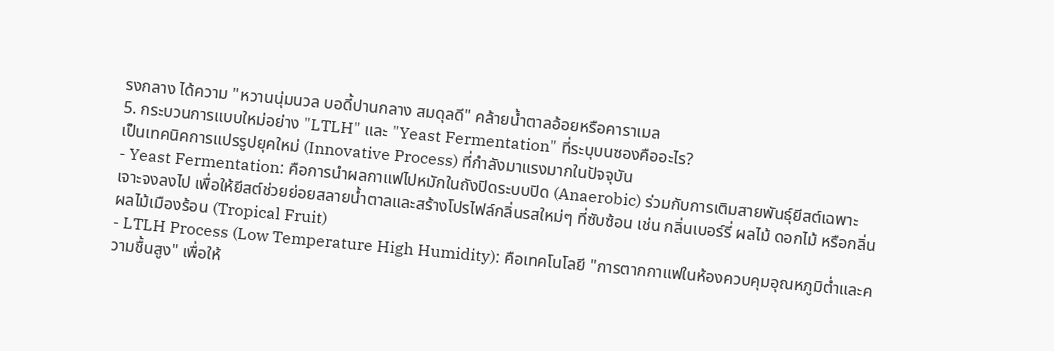รงกลาง ได้ความ "หวานนุ่มนวล บอดี้ปานกลาง สมดุลดี" คล้ายน้ำตาลอ้อยหรือคาราเมล
5. กระบวนการแบบใหม่อย่าง "LTLH" และ "Yeast Fermentation" ที่ระบุบนซองคืออะไร?
เป็นเทคนิคการแปรรูปยุคใหม่ (Innovative Process) ที่กำลังมาแรงมากในปัจจุบัน
- Yeast Fermentation: คือการนำผลกาแฟไปหมักในถังปิดระบบปิด (Anaerobic) ร่วมกับการเติมสายพันธุ์ยีสต์เฉพาะเจาะจงลงไป เพื่อให้ยีสต์ช่วยย่อยสลายน้ำตาลและสร้างโปรไฟล์กลิ่นรสใหม่ๆ ที่ซับซ้อน เช่น กลิ่นเบอร์รี่ ผลไม้ ดอกไม้ หรือกลิ่นผลไม้เมืองร้อน (Tropical Fruit)
- LTLH Process (Low Temperature High Humidity): คือเทคโนโลยี "การตากกาแฟในห้องควบคุมอุณหภูมิต่ำและความชื้นสูง" เพื่อให้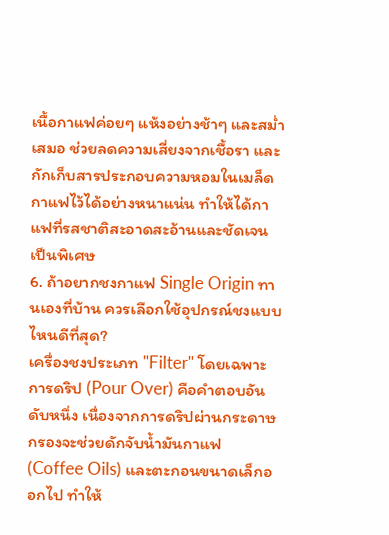เนื้อกาแฟค่อยๆ แห้งอย่างช้าๆ และสม่ำเสมอ ช่วยลดความเสี่ยงจากเชื้อรา และกักเก็บสารประกอบความหอมในเมล็ดกาแฟไว้ได้อย่างหนาแน่น ทำให้ได้กาแฟที่รสชาติสะอาดสะอ้านและชัดเจนเป็นพิเศษ
6. ถ้าอยากชงกาแฟ Single Origin ทานเองที่บ้าน ควรเลือกใช้อุปกรณ์ชงแบบไหนดีที่สุด?
เครื่องชงประเภท "Filter" โดยเฉพาะการดริป (Pour Over) คือคำตอบอันดับหนึ่ง เนื่องจากการดริปผ่านกระดาษกรองจะช่วยดักจับน้ำมันกาแฟ (Coffee Oils) และตะกอนขนาดเล็กออกไป ทำให้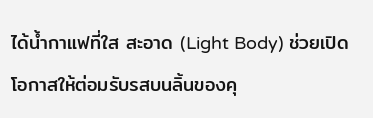ได้น้ำกาแฟที่ใส สะอาด (Light Body) ช่วยเปิดโอกาสให้ต่อมรับรสบนลิ้นของคุ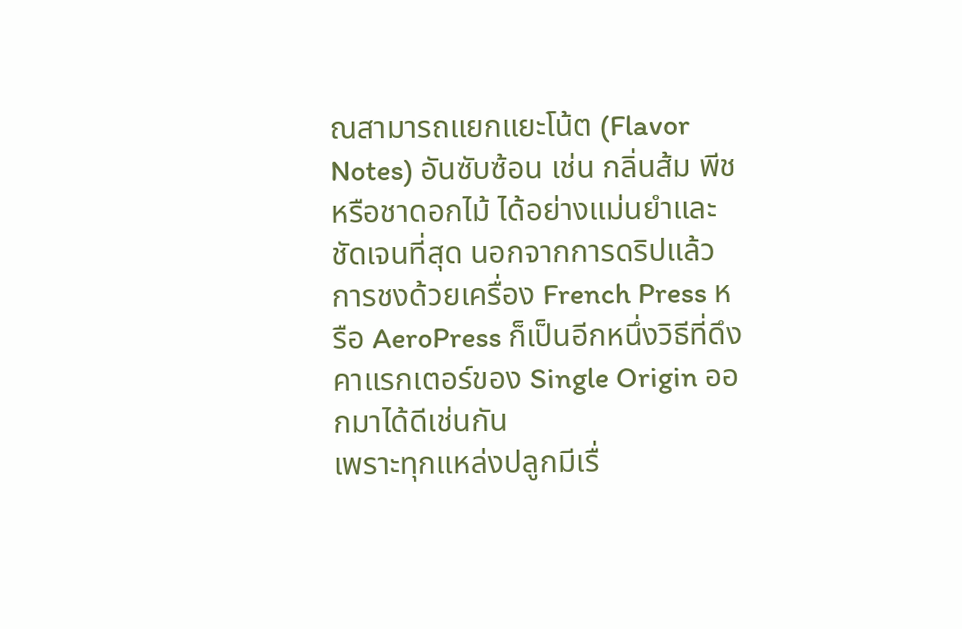ณสามารถแยกแยะโน้ต (Flavor Notes) อันซับซ้อน เช่น กลิ่นส้ม พีช หรือชาดอกไม้ ได้อย่างแม่นยำและชัดเจนที่สุด นอกจากการดริปแล้ว การชงด้วยเครื่อง French Press หรือ AeroPress ก็เป็นอีกหนึ่งวิธีที่ดึงคาแรกเตอร์ของ Single Origin ออกมาได้ดีเช่นกัน
เพราะทุกแหล่งปลูกมีเรื่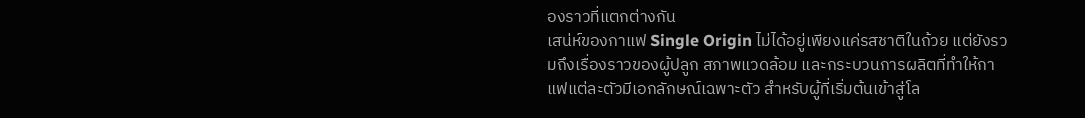องราวที่แตกต่างกัน
เสน่ห์ของกาแฟ Single Origin ไม่ได้อยู่เพียงแค่รสชาติในถ้วย แต่ยังรวมถึงเรื่องราวของผู้ปลูก สภาพแวดล้อม และกระบวนการผลิตที่ทำให้กาแฟแต่ละตัวมีเอกลักษณ์เฉพาะตัว สำหรับผู้ที่เริ่มต้นเข้าสู่โล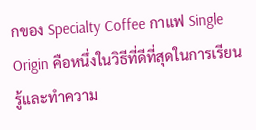กของ Specialty Coffee กาแฟ Single Origin คือหนึ่งในวิธีที่ดีที่สุดในการเรียนรู้และทำความ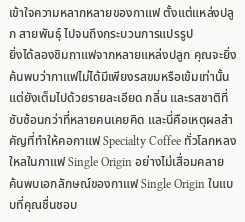เข้าใจความหลากหลายของกาแฟ ตั้งแต่แหล่งปลูก สายพันธุ์ ไปจนถึงกระบวนการแปรรูป
ยิ่งได้ลองชิมกาแฟจากหลายแหล่งปลูก คุณจะยิ่งค้นพบว่ากาแฟไม่ได้มีเพียงรสขมหรือเข้มเท่านั้น แต่ยังเต็มไปด้วยรายละเอียด กลิ่น และรสชาติที่ซับซ้อนกว่าที่หลายคนเคยคิด และนี่คือเหตุผลสำคัญที่ทำให้คอกาแฟ Specialty Coffee ทั่วโลกหลงใหลในกาแฟ Single Origin อย่างไม่เสื่อมคลาย
ค้นพบเอกลักษณ์ของกาแฟ Single Origin ในแบบที่คุณชื่นชอบ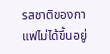รสชาติของกาแฟไม่ได้ขึ้นอยู่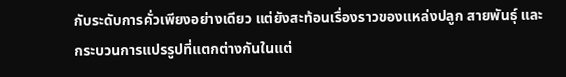กับระดับการคั่วเพียงอย่างเดียว แต่ยังสะท้อนเรื่องราวของแหล่งปลูก สายพันธุ์ และกระบวนการแปรรูปที่แตกต่างกันในแต่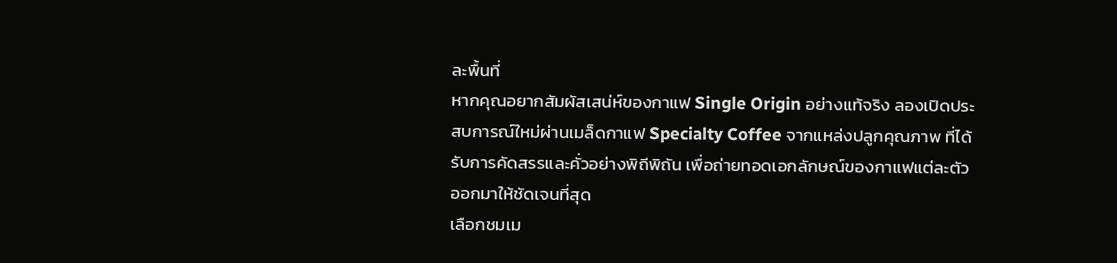ละพื้นที่
หากคุณอยากสัมผัสเสน่ห์ของกาแฟ Single Origin อย่างแท้จริง ลองเปิดประสบการณ์ใหม่ผ่านเมล็ดกาแฟ Specialty Coffee จากแหล่งปลูกคุณภาพ ที่ได้รับการคัดสรรและคั่วอย่างพิถีพิถัน เพื่อถ่ายทอดเอกลักษณ์ของกาแฟแต่ละตัวออกมาให้ชัดเจนที่สุด
เลือกชมเม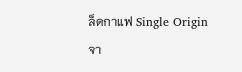ล็ดกาแฟ Single Origin จา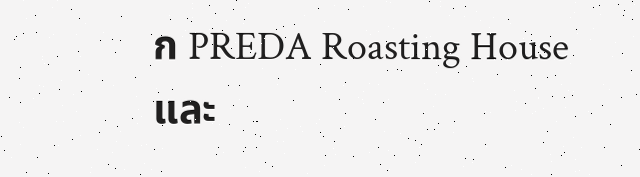ก PREDA Roasting House และ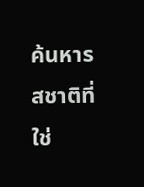ค้นหารสชาติที่ใช่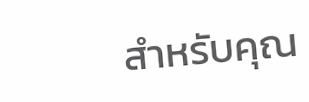สำหรับคุณ